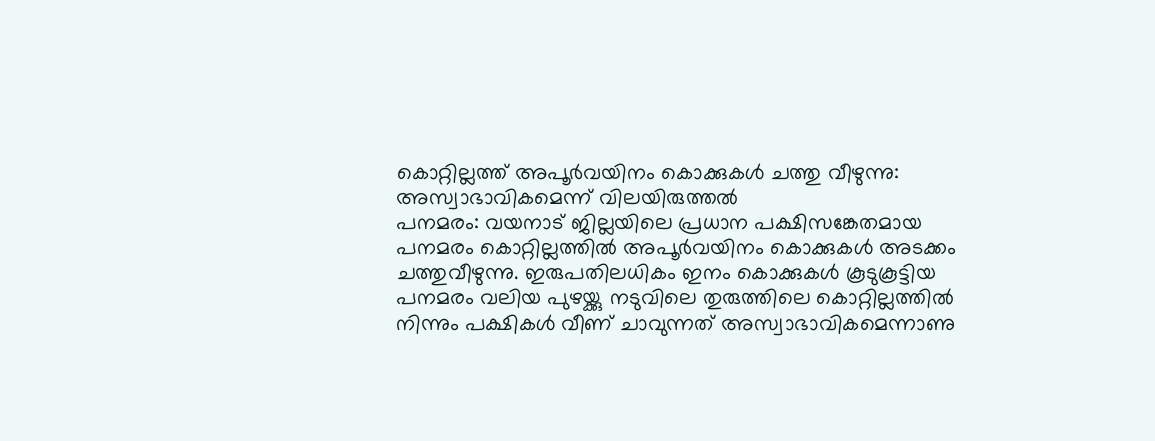കൊറ്റില്ലത്ത് അപൂർവയിനം കൊക്കുകൾ ചത്തു വീഴുന്നു: അസ്വാഭാവികമെന്ന് വിലയിരുത്തൽ
പനമരം: വയനാട് ജില്ലയിലെ പ്രധാന പക്ഷിസങ്കേതമായ പനമരം കൊറ്റില്ലത്തിൽ അപൂർവയിനം കൊക്കുകൾ അടക്കം ചത്തുവീഴുന്നു. ഇരുപതിലധികം ഇനം കൊക്കുകൾ കൂടുകൂട്ടിയ പനമരം വലിയ പുഴയ്ക്കു നടുവിലെ തുരുത്തിലെ കൊറ്റില്ലത്തിൽ നിന്നും പക്ഷികൾ വീണ് ചാവുന്നത് അസ്വാഭാവികമെന്നാണു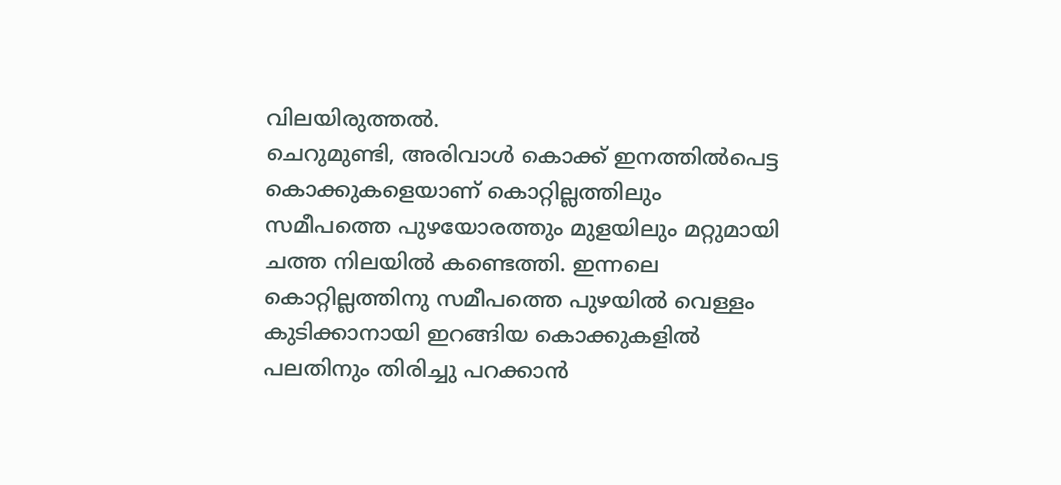വിലയിരുത്തൽ.
ചെറുമുണ്ടി, അരിവാൾ കൊക്ക് ഇനത്തിൽപെട്ട കൊക്കുകളെയാണ് കൊറ്റില്ലത്തിലും സമീപത്തെ പുഴയോരത്തും മുളയിലും മറ്റുമായി ചത്ത നിലയിൽ കണ്ടെത്തി. ഇന്നലെ കൊറ്റില്ലത്തിനു സമീപത്തെ പുഴയിൽ വെള്ളം കുടിക്കാനായി ഇറങ്ങിയ കൊക്കുകളിൽ പലതിനും തിരിച്ചു പറക്കാൻ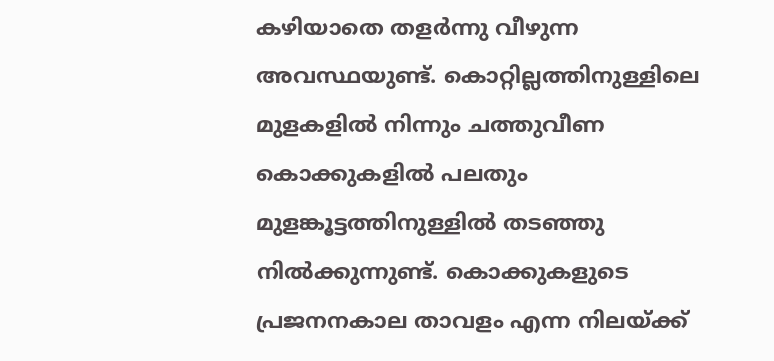കഴിയാതെ തളർന്നു വീഴുന്ന അവസ്ഥയുണ്ട്. കൊറ്റില്ലത്തിനുള്ളിലെ മുളകളിൽ നിന്നും ചത്തുവീണ കൊക്കുകളിൽ പലതും മുളങ്കൂട്ടത്തിനുള്ളിൽ തടഞ്ഞു നിൽക്കുന്നുണ്ട്. കൊക്കുകളുടെ പ്രജനനകാല താവളം എന്ന നിലയ്ക്ക്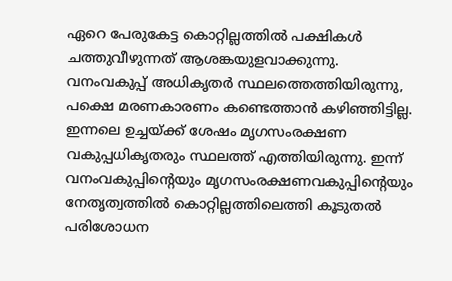ഏറെ പേരുകേട്ട കൊറ്റില്ലത്തിൽ പക്ഷികൾ ചത്തുവീഴുന്നത് ആശങ്കയുളവാക്കുന്നു.
വനംവകുപ്പ് അധികൃതർ സ്ഥലത്തെത്തിയിരുന്നു, പക്ഷെ മരണകാരണം കണ്ടെത്താൻ കഴിഞ്ഞിട്ടില്ല. ഇന്നലെ ഉച്ചയ്ക്ക് ശേഷം മൃഗസംരക്ഷണ വകുപ്പധികൃതരും സ്ഥലത്ത് എത്തിയിരുന്നു. ഇന്ന് വനംവകുപ്പിന്റെയും മൃഗസംരക്ഷണവകുപ്പിന്റെയും നേതൃത്വത്തിൽ കൊറ്റില്ലത്തിലെത്തി കൂടുതൽ പരിശോധന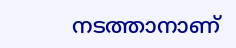നടത്താനാണ്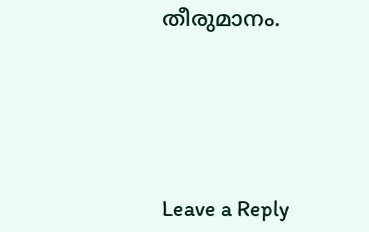തീരുമാനം.






Leave a Reply